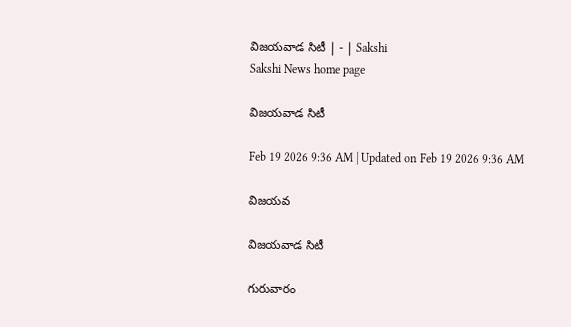విజయవాడ సిటీ | - | Sakshi
Sakshi News home page

విజయవాడ సిటీ

Feb 19 2026 9:36 AM | Updated on Feb 19 2026 9:36 AM

విజయవ

విజయవాడ సిటీ

గురువారం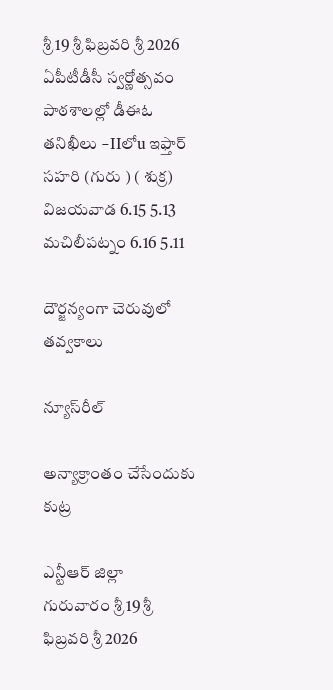శ్రీ 19 శ్రీ ఫిబ్రవరి శ్రీ 2026 ఏపీటీడీసీ స్వర్ణోత్సవం పాఠశాలల్లో డీఈఓ తనిఖీలు –IIలోu ఇఫ్తార్‌ సహరి (గురు ) ( శుక్ర) విజయవాడ 6.15 5.13 మచిలీపట్నం 6.16 5.11

దౌర్జన్యంగా చెరువులో తవ్వకాలు

న్యూస్‌రీల్‌

అన్యాక్రాంతం చేసేందుకు కుట్ర

ఎన్టీఆర్‌ జిల్లా
గురువారం శ్రీ 19 శ్రీ ఫిబ్రవరి శ్రీ 2026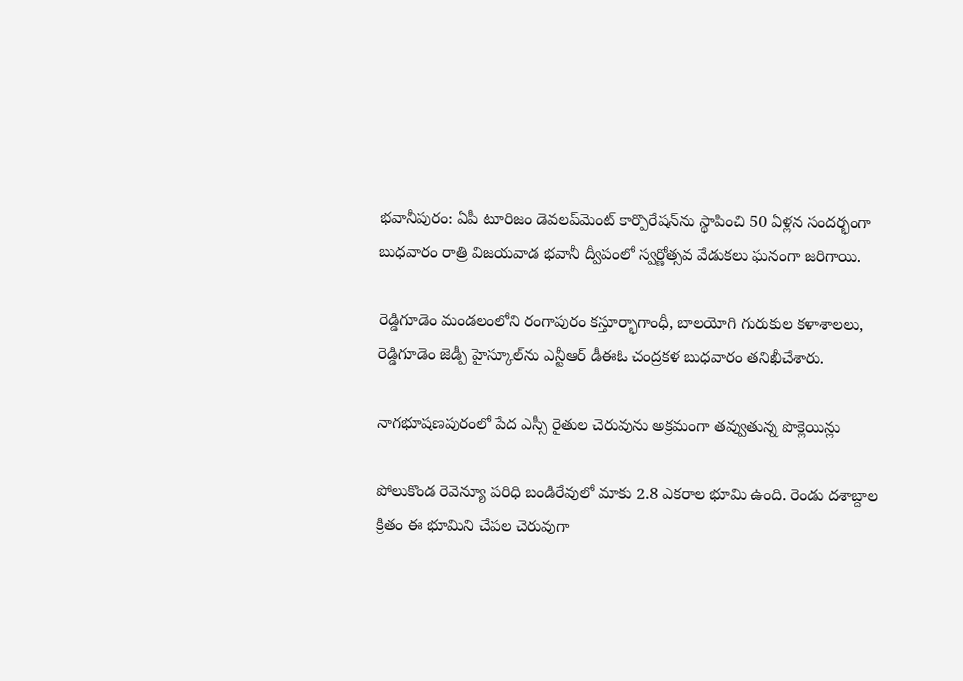భవానీపురం: ఏపీ టూరిజం డెవలప్‌మెంట్‌ కార్పొరేషన్‌ను స్థాపించి 50 ఏళ్లన సందర్భంగా బుధవారం రాత్రి విజయవాడ భవానీ ద్వీపంలో స్వర్ణోత్సవ వేడుకలు ఘనంగా జరిగాయి.

రెడ్డిగూడెం మండలంలోని రంగాపురం కస్తూర్భాగాంధీ, బాలయోగి గురుకుల కళాశాలలు, రెడ్డిగూడెం జెడ్పీ హైస్కూల్‌ను ఎన్టీఆర్‌ డీఈఓ చంద్రకళ బుధవారం తనిఖీచేశారు.

నాగభూషణపురంలో పేద ఎస్సీ రైతుల చెరువును అక్రమంగా తవ్వుతున్న పొక్లెయిన్లు

పోలుకొండ రెవెన్యూ పరిధి బండిరేవులో మాకు 2.8 ఎకరాల భూమి ఉంది. రెండు దశాబ్దాల క్రితం ఈ భూమిని చేపల చెరువుగా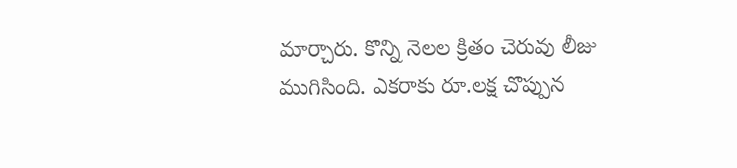మార్చారు. కొన్ని నెలల క్రితం చెరువు లీజు ముగిసింది. ఎకరాకు రూ.లక్ష చొప్పున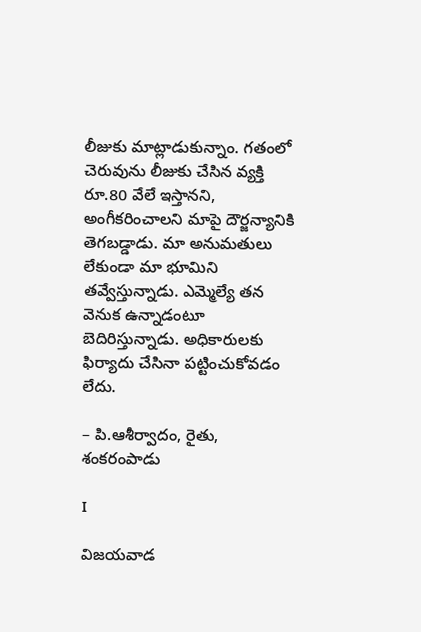లీజుకు మాట్లాడుకున్నాం. గతంలో చెరువును లీజుకు చేసిన వ్యక్తి రూ.80 వేలే ఇస్తానని, అంగీకరించాలని మాపై దౌర్జన్యానికి తెగబడ్డాడు. మా అనుమతులు లేకుండా మా భూమిని తవ్వేస్తున్నాడు. ఎమ్మెల్యే తన వెనుక ఉన్నాడంటూ బెదిరిస్తున్నాడు. అధికారులకు ఫిర్యాదు చేసినా పట్టించుకోవడం లేదు.

– పి.ఆశీర్వాదం, రైతు, శంకరంపాడు

I

విజయవాడ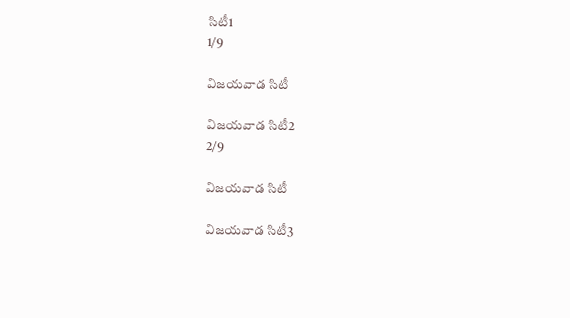సిటీ1
1/9

విజయవాడ సిటీ

విజయవాడ సిటీ2
2/9

విజయవాడ సిటీ

విజయవాడ సిటీ3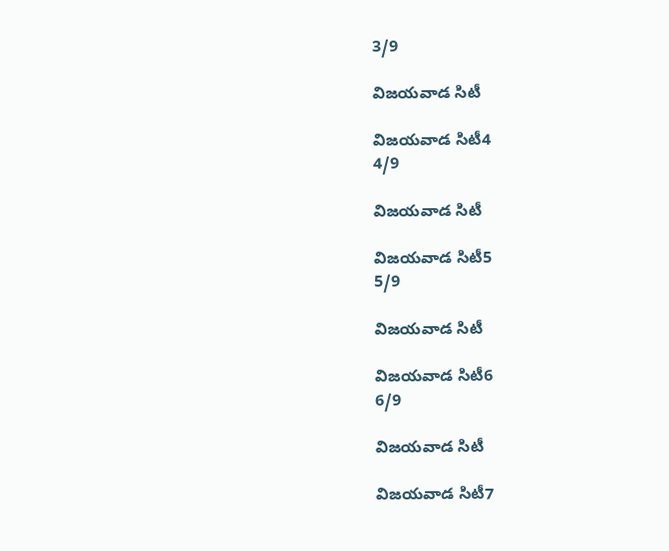3/9

విజయవాడ సిటీ

విజయవాడ సిటీ4
4/9

విజయవాడ సిటీ

విజయవాడ సిటీ5
5/9

విజయవాడ సిటీ

విజయవాడ సిటీ6
6/9

విజయవాడ సిటీ

విజయవాడ సిటీ7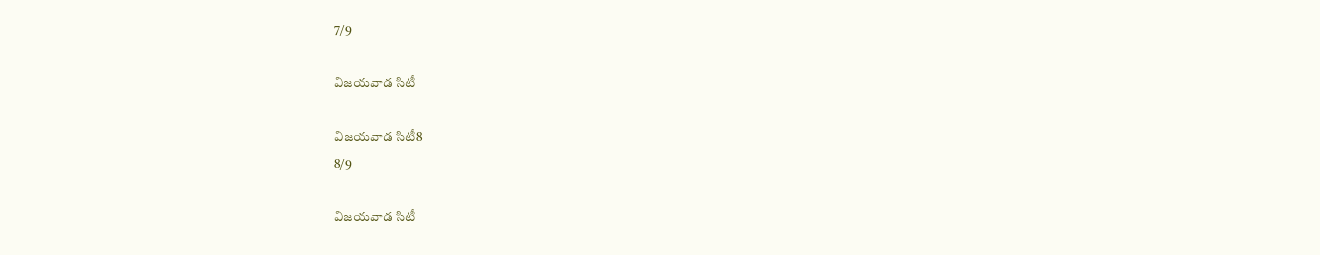7/9

విజయవాడ సిటీ

విజయవాడ సిటీ8
8/9

విజయవాడ సిటీ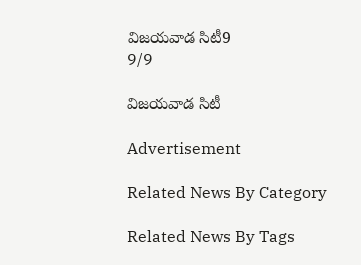విజయవాడ సిటీ9
9/9

విజయవాడ సిటీ

Advertisement

Related News By Category

Related News By Tags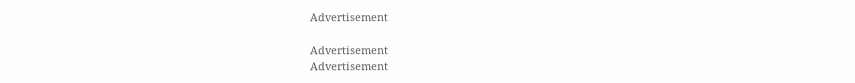Advertisement

Advertisement
Advertisement